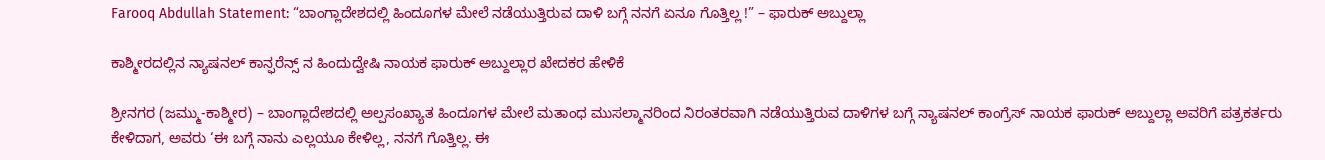Farooq Abdullah Statement: “ಬಾಂಗ್ಲಾದೇಶದಲ್ಲಿ ಹಿಂದೂಗಳ ಮೇಲೆ ನಡೆಯುತ್ತಿರುವ ದಾಳಿ ಬಗ್ಗೆ ನನಗೆ ಏನೂ ಗೊತ್ತಿಲ್ಲ !” – ಫಾರುಕ್ ಅಬ್ದುಲ್ಲಾ

ಕಾಶ್ಮೀರದಲ್ಲಿನ ನ್ಯಾಷನಲ್ ಕಾನ್ಫರೆನ್ಸ್ ನ ಹಿಂದುದ್ವೇಷಿ ನಾಯಕ ಫಾರುಕ್ ಅಬ್ದುಲ್ಲಾರ ಖೇದಕರ ಹೇಳಿಕೆ

ಶ್ರೀನಗರ (ಜಮ್ಮು-ಕಾಶ್ಮೀರ) – ಬಾಂಗ್ಲಾದೇಶದಲ್ಲಿ ಅಲ್ಪಸಂಖ್ಯಾತ ಹಿಂದೂಗಳ ಮೇಲೆ ಮತಾಂಧ ಮುಸಲ್ಮಾನರಿಂದ ನಿರಂತರವಾಗಿ ನಡೆಯುತ್ತಿರುವ ದಾಳಿಗಳ ಬಗ್ಗೆ ನ್ಯಾಷನಲ್ ಕಾಂಗ್ರೆಸ್ ನಾಯಕ ಫಾರುಕ್ ಅಬ್ದುಲ್ಲಾ ಅವರಿಗೆ ಪತ್ರಕರ್ತರು ಕೇಳಿದಾಗ, ಅವರು ‘ಈ ಬಗ್ಗೆ ನಾನು ಎಲ್ಲಯೂ ಕೇಳಿಲ್ಲ, ನನಗೆ ಗೊತ್ತಿಲ್ಲ. ಈ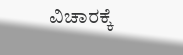ವಿಚಾರಕ್ಕೆ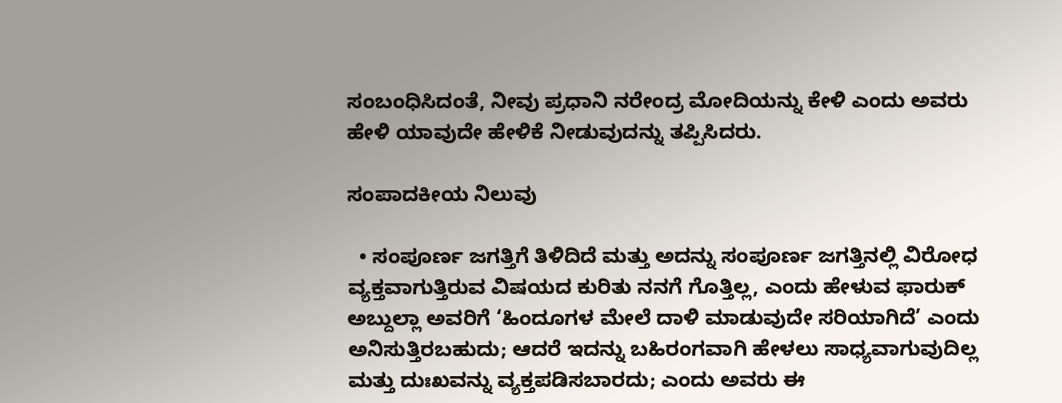ಸಂಬಂಧಿಸಿದಂತೆ, ನೀವು ಪ್ರಧಾನಿ ನರೇಂದ್ರ ಮೋದಿಯನ್ನು ಕೇಳಿ ಎಂದು ಅವರು ಹೇಳಿ ಯಾವುದೇ ಹೇಳಿಕೆ ನೀಡುವುದನ್ನು ತಪ್ಪಿಸಿದರು.

ಸಂಪಾದಕೀಯ ನಿಲುವು

  • ಸಂಪೂರ್ಣ ಜಗತ್ತಿಗೆ ತಿಳಿದಿದೆ ಮತ್ತು ಅದನ್ನು ಸಂಪೂರ್ಣ ಜಗತ್ತಿನಲ್ಲಿ ವಿರೋಧ ವ್ಯಕ್ತವಾಗುತ್ತಿರುವ ವಿಷಯದ ಕುರಿತು ನನಗೆ ಗೊತ್ತಿಲ್ಲ, ಎಂದು ಹೇಳುವ ಫಾರುಕ್ ಅಬ್ದುಲ್ಲಾ ಅವರಿಗೆ ‘ಹಿಂದೂಗಳ ಮೇಲೆ ದಾಳಿ ಮಾಡುವುದೇ ಸರಿಯಾಗಿದೆ’ ಎಂದು ಅನಿಸುತ್ತಿರಬಹುದು; ಆದರೆ ಇದನ್ನು ಬಹಿರಂಗವಾಗಿ ಹೇಳಲು ಸಾಧ್ಯವಾಗುವುದಿಲ್ಲ ಮತ್ತು ದುಃಖವನ್ನು ವ್ಯಕ್ತಪಡಿಸಬಾರದು; ಎಂದು ಅವರು ಈ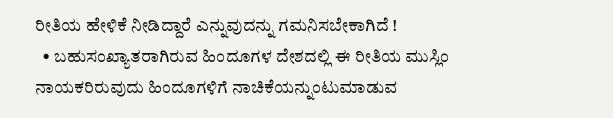ರೀತಿಯ ಹೇಳಿಕೆ ನೀಡಿದ್ದಾರೆ ಎನ್ನುವುದನ್ನು ಗಮನಿಸಬೇಕಾಗಿದೆ !
  • ಬಹುಸಂಖ್ಯಾತರಾಗಿರುವ ಹಿಂದೂಗಳ ದೇಶದಲ್ಲಿ ಈ ರೀತಿಯ ಮುಸ್ಲಿಂ ನಾಯಕರಿರುವುದು ಹಿಂದೂಗಳಿಗೆ ನಾಚಿಕೆಯನ್ನುಂಟುಮಾಡುವ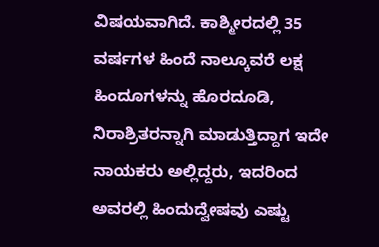ವಿಷಯವಾಗಿದೆ. ಕಾಶ್ಮೀರದಲ್ಲಿ 35 ವರ್ಷಗಳ ಹಿಂದೆ ನಾಲ್ಕೂವರೆ ಲಕ್ಷ ಹಿಂದೂಗಳನ್ನು ಹೊರದೂಡಿ, ನಿರಾಶ್ರಿತರನ್ನಾಗಿ ಮಾಡುತ್ತಿದ್ದಾಗ ಇದೇ ನಾಯಕರು ಅಲ್ಲಿದ್ದರು, ಇದರಿಂದ ಅವರಲ್ಲಿ ಹಿಂದುದ್ವೇಷವು ಎಷ್ಟು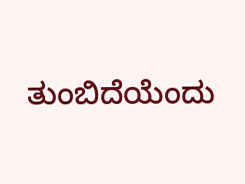ತುಂಬಿದೆಯೆಂದು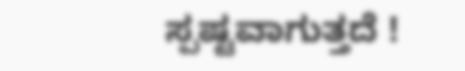ಸ್ಪಷ್ಟವಾಗುತ್ತದೆ !